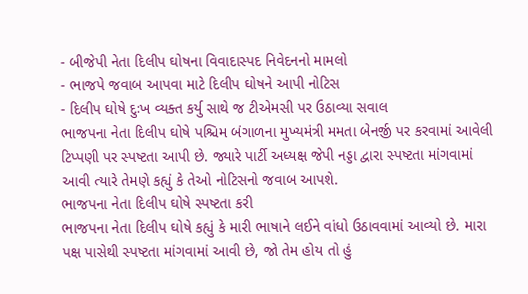- બીજેપી નેતા દિલીપ ઘોષના વિવાદાસ્પદ નિવેદનનો મામલો
- ભાજપે જવાબ આપવા માટે દિલીપ ઘોષને આપી નોટિસ
- દિલીપ ઘોષે દુઃખ વ્યક્ત કર્યુ સાથે જ ટીએમસી પર ઉઠાવ્યા સવાલ
ભાજપના નેતા દિલીપ ઘોષે પશ્ચિમ બંગાળના મુખ્યમંત્રી મમતા બેનર્જી પર કરવામાં આવેલી ટિપ્પણી પર સ્પષ્ટતા આપી છે. જ્યારે પાર્ટી અધ્યક્ષ જેપી નડ્ડા દ્વારા સ્પષ્ટતા માંગવામાં આવી ત્યારે તેમણે કહ્યું કે તેઓ નોટિસનો જવાબ આપશે.
ભાજપના નેતા દિલીપ ઘોષે સ્પષ્ટતા કરી
ભાજપના નેતા દિલીપ ઘોષે કહ્યું કે મારી ભાષાને લઈને વાંધો ઉઠાવવામાં આવ્યો છે. મારા પક્ષ પાસેથી સ્પષ્ટતા માંગવામાં આવી છે, જો તેમ હોય તો હું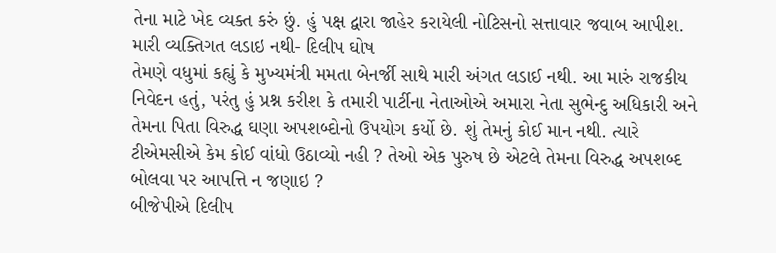તેના માટે ખેદ વ્યક્ત કરું છું. હું પક્ષ દ્વારા જાહેર કરાયેલી નોટિસનો સત્તાવાર જવાબ આપીશ.
મારી વ્યક્તિગત લડાઇ નથી- દિલીપ ઘોષ
તેમણે વધુમાં કહ્યું કે મુખ્યમંત્રી મમતા બેનર્જી સાથે મારી અંગત લડાઈ નથી. આ મારું રાજકીય નિવેદન હતું, પરંતુ હું પ્રશ્ન કરીશ કે તમારી પાર્ટીના નેતાઓએ અમારા નેતા સુભેન્દુ અધિકારી અને તેમના પિતા વિરુદ્ધ ઘણા અપશબ્દોનો ઉપયોગ કર્યો છે. શું તેમનું કોઈ માન નથી. ત્યારે ટીએમસીએ કેમ કોઈ વાંધો ઉઠાવ્યો નહી ? તેઓ એક પુરુષ છે એટલે તેમના વિરુદ્ધ અપશબ્દ બોલવા પર આપત્તિ ન જણાઇ ?
બીજેપીએ દિલીપ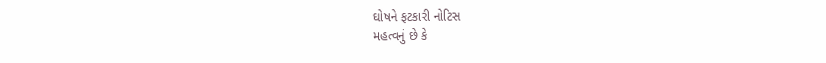ઘોષને ફટકારી નોટિસ
મહત્વનું છે કે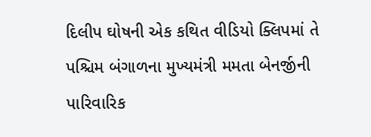દિલીપ ઘોષની એક કથિત વીડિયો ક્લિપમાં તે પશ્ચિમ બંગાળના મુખ્યમંત્રી મમતા બેનર્જીની પારિવારિક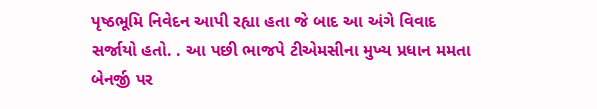પૃષ્ઠભૂમિ નિવેદન આપી રહ્યા હતા જે બાદ આ અંગે વિવાદ સર્જાયો હતો. . આ પછી ભાજપે ટીએમસીના મુખ્ય પ્રધાન મમતા બેનર્જી પર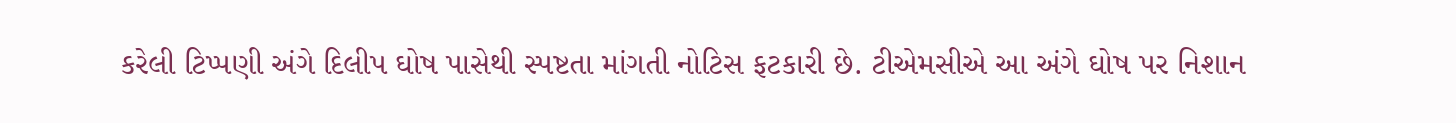કરેલી ટિપ્પણી અંગે દિલીપ ઘોષ પાસેથી સ્પષ્ટતા માંગતી નોટિસ ફટકારી છે. ટીએમસીએ આ અંગે ઘોષ પર નિશાન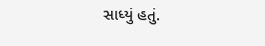સાધ્યું હતું.